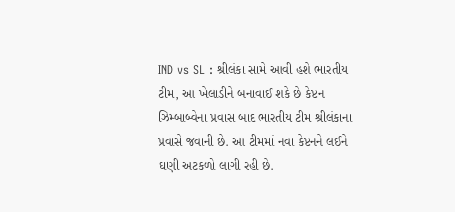IND vs SL : શ્રીલંકા સામે આવી હશે ભારતીય ટીમ, આ ખેલાડીને બનાવાઈ શકે છે કેપ્ટન
ઝિમ્બાબ્વેના પ્રવાસ બાદ ભારતીય ટીમ શ્રીલંકાના પ્રવાસે જવાની છે. આ ટીમમાં નવા કેપ્ટનને લઈને ઘણી અટકળો લાગી રહી છે.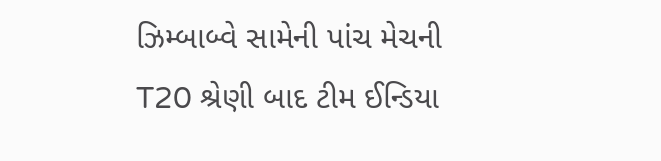ઝિમ્બાબ્વે સામેની પાંચ મેચની T20 શ્રેણી બાદ ટીમ ઈન્ડિયા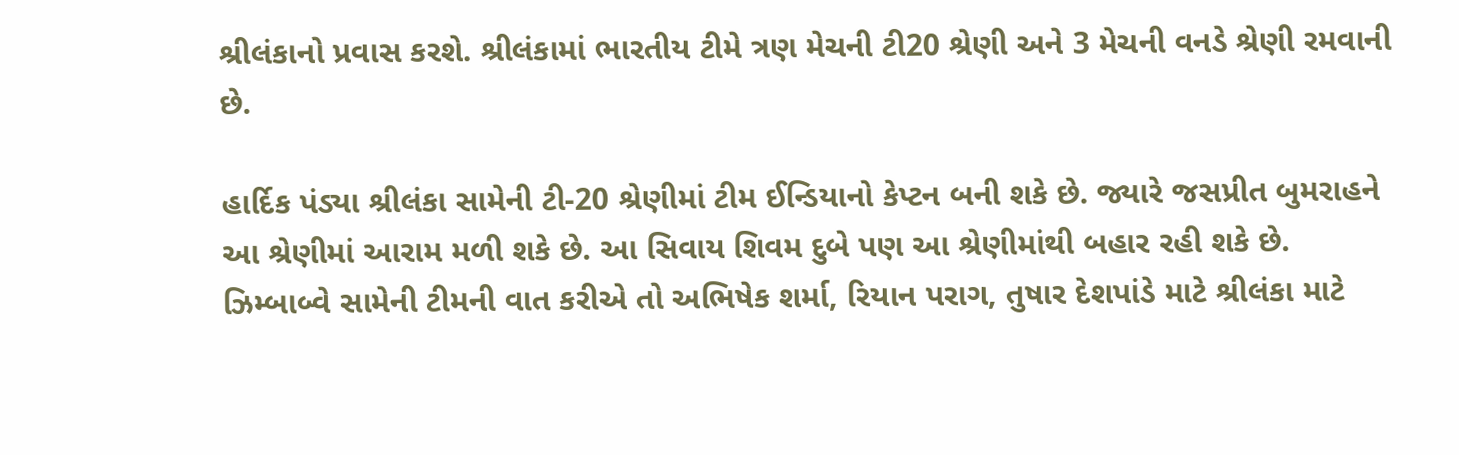શ્રીલંકાનો પ્રવાસ કરશે. શ્રીલંકામાં ભારતીય ટીમે ત્રણ મેચની ટી20 શ્રેણી અને 3 મેચની વનડે શ્રેણી રમવાની છે.

હાર્દિક પંડ્યા શ્રીલંકા સામેની ટી-20 શ્રેણીમાં ટીમ ઈન્ડિયાનો કેપ્ટન બની શકે છે. જ્યારે જસપ્રીત બુમરાહને આ શ્રેણીમાં આરામ મળી શકે છે. આ સિવાય શિવમ દુબે પણ આ શ્રેણીમાંથી બહાર રહી શકે છે.
ઝિમ્બાબ્વે સામેની ટીમની વાત કરીએ તો અભિષેક શર્મા, રિયાન પરાગ, તુષાર દેશપાંડે માટે શ્રીલંકા માટે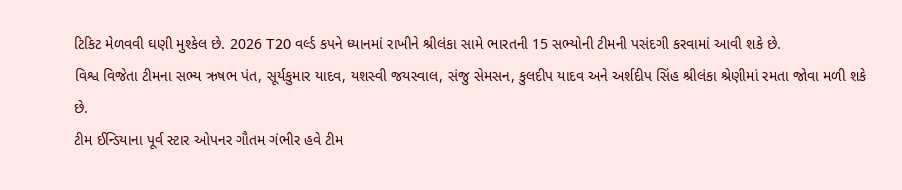ટિકિટ મેળવવી ઘણી મુશ્કેલ છે. 2026 T20 વર્લ્ડ કપને ધ્યાનમાં રાખીને શ્રીલંકા સામે ભારતની 15 સભ્યોની ટીમની પસંદગી કરવામાં આવી શકે છે.
વિશ્વ વિજેતા ટીમના સભ્ય ઋષભ પંત, સૂર્યકુમાર યાદવ, યશસ્વી જયસ્વાલ, સંજુ સેમસન, કુલદીપ યાદવ અને અર્શદીપ સિંહ શ્રીલંકા શ્રેણીમાં રમતા જોવા મળી શકે છે.
ટીમ ઈન્ડિયાના પૂર્વ સ્ટાર ઓપનર ગૌતમ ગંભીર હવે ટીમ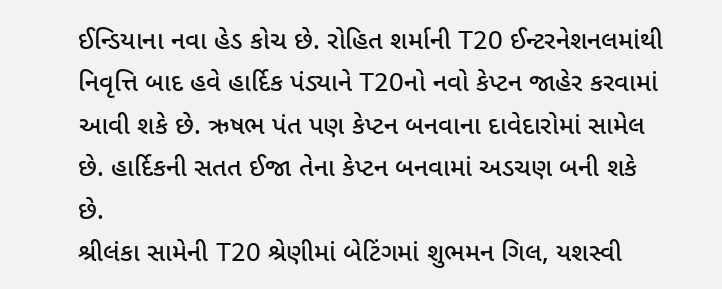ઈન્ડિયાના નવા હેડ કોચ છે. રોહિત શર્માની T20 ઈન્ટરનેશનલમાંથી નિવૃત્તિ બાદ હવે હાર્દિક પંડ્યાને T20નો નવો કેપ્ટન જાહેર કરવામાં આવી શકે છે. ઋષભ પંત પણ કેપ્ટન બનવાના દાવેદારોમાં સામેલ છે. હાર્દિકની સતત ઈજા તેના કેપ્ટન બનવામાં અડચણ બની શકે છે.
શ્રીલંકા સામેની T20 શ્રેણીમાં બેટિંગમાં શુભમન ગિલ, યશસ્વી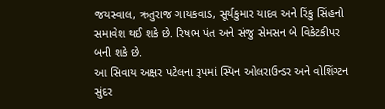જયસ્વાલ, ઋતુરાજ ગાયકવાડ, સૂર્યકુમાર યાદવ અને રિંકુ સિંહનો સમાવેશ થઈ શકે છે. રિષભ પંત અને સંજુ સેમસન બે વિકેટકીપર બની શકે છે.
આ સિવાય અક્ષર પટેલના રૂપમાં સ્પિન ઓલરાઉન્ડર અને વોશિંગ્ટન સુંદર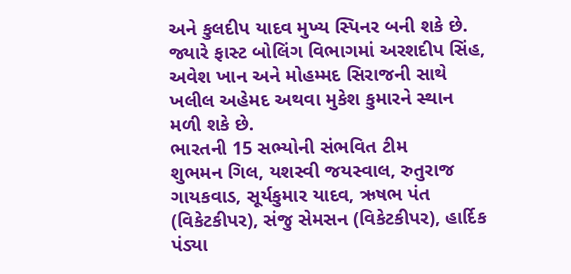અને કુલદીપ યાદવ મુખ્ય સ્પિનર બની શકે છે. જ્યારે ફાસ્ટ બોલિંગ વિભાગમાં અરશદીપ સિંહ, અવેશ ખાન અને મોહમ્મદ સિરાજની સાથે ખલીલ અહેમદ અથવા મુકેશ કુમારને સ્થાન મળી શકે છે.
ભારતની 15 સભ્યોની સંભવિત ટીમ
શુભમન ગિલ, યશસ્વી જયસ્વાલ, રુતુરાજ ગાયકવાડ, સૂર્યકુમાર યાદવ, ઋષભ પંત (વિકેટકીપર), સંજુ સેમસન (વિકેટકીપર), હાર્દિક પંડ્યા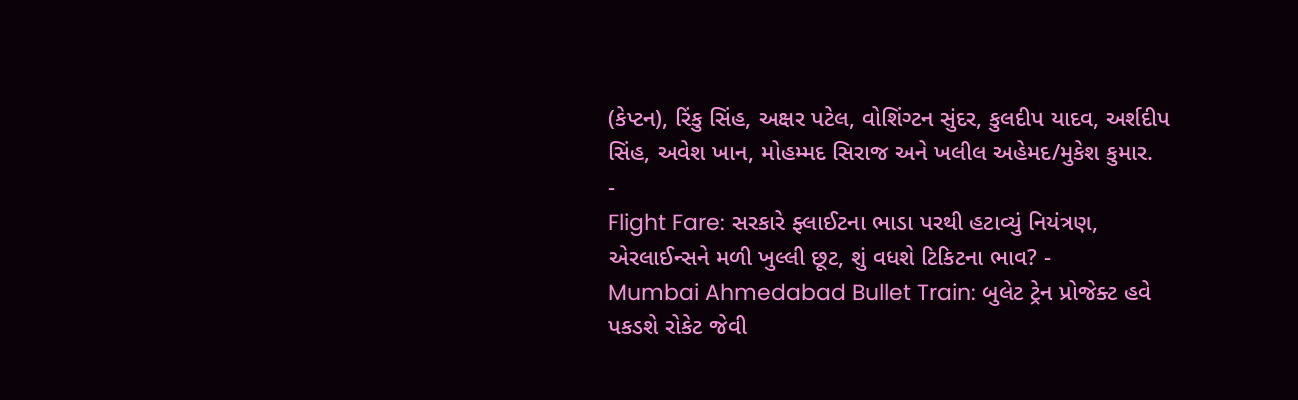(કેપ્ટન), રિંકુ સિંહ, અક્ષર પટેલ, વોશિંગ્ટન સુંદર, કુલદીપ યાદવ, અર્શદીપ સિંહ, અવેશ ખાન, મોહમ્મદ સિરાજ અને ખલીલ અહેમદ/મુકેશ કુમાર.
-
Flight Fare: સરકારે ફ્લાઈટના ભાડા પરથી હટાવ્યું નિયંત્રણ, એરલાઈન્સને મળી ખુલ્લી છૂટ, શું વધશે ટિકિટના ભાવ? -
Mumbai Ahmedabad Bullet Train: બુલેટ ટ્રેન પ્રોજેક્ટ હવે પકડશે રોકેટ જેવી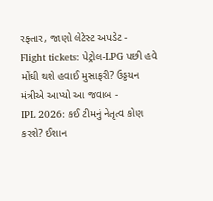રફ્તાર, જાણો લેટેસ્ટ અપડેટ -
Flight tickets: પેટ્રોલ-LPG પછી હવે મોંઘી થશે હવાઈ મુસાફરી? ઉડ્ડયન મંત્રીએ આપ્યો આ જવાબ -
IPL 2026: કઈ ટીમનું નેતૃત્વ કોણ કરશે? ઈશાન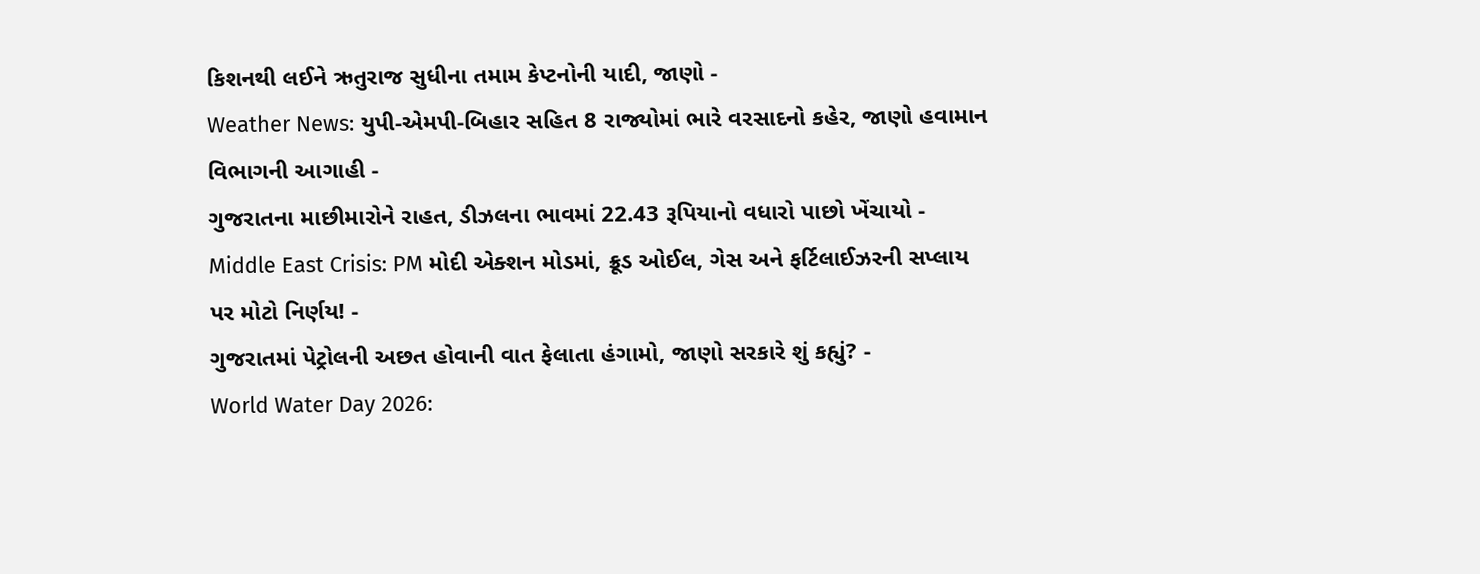કિશનથી લઈને ઋતુરાજ સુધીના તમામ કેપ્ટનોની યાદી, જાણો -
Weather News: યુપી-એમપી-બિહાર સહિત 8 રાજ્યોમાં ભારે વરસાદનો કહેર, જાણો હવામાન વિભાગની આગાહી -
ગુજરાતના માછીમારોને રાહત, ડીઝલના ભાવમાં 22.43 રૂપિયાનો વધારો પાછો ખેંચાયો -
Middle East Crisis: PM મોદી એક્શન મોડમાં, ક્રૂડ ઓઈલ, ગેસ અને ફર્ટિલાઈઝરની સપ્લાય પર મોટો નિર્ણય! -
ગુજરાતમાં પેટ્રોલની અછત હોવાની વાત ફેલાતા હંગામો, જાણો સરકારે શું કહ્યું? -
World Water Day 2026: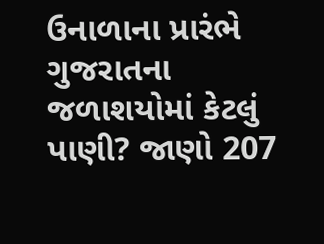ઉનાળાના પ્રારંભે ગુજરાતના જળાશયોમાં કેટલું પાણી? જાણો 207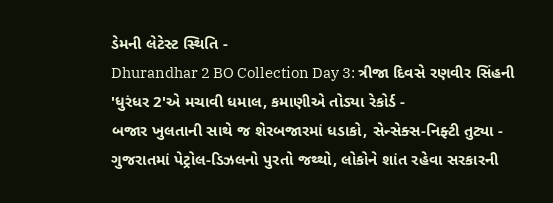ડેમની લેટેસ્ટ સ્થિતિ -
Dhurandhar 2 BO Collection Day 3: ત્રીજા દિવસે રણવીર સિંહની 'ધુરંધર 2'એ મચાવી ધમાલ, કમાણીએ તોડ્યા રેકોર્ડ -
બજાર ખુલતાની સાથે જ શેરબજારમાં ધડાકો, સેન્સેક્સ-નિફ્ટી તુટ્યા -
ગુજરાતમાં પેટ્રોલ-ડિઝલનો પુરતો જથ્થો, લોકોને શાંત રહેવા સરકારની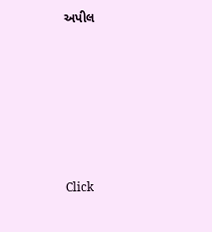અપીલ








Click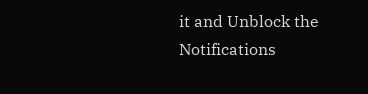it and Unblock the Notifications